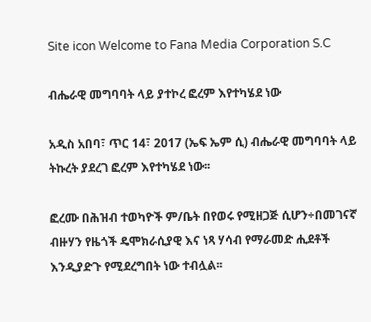Site icon Welcome to Fana Media Corporation S.C

ብሔራዊ መግባባት ላይ ያተኮረ ፎረም እየተካሄደ ነው

አዲስ አበባ፣ ጥር 14፣ 2017 (ኤፍ ኤም ሲ) ብሔራዊ መግባባት ላይ ትኩረት ያደረገ ፎረም እየተካሄደ ነው፡፡

ፎረሙ በሕዝብ ተወካዮች ም/ቤት በየወሩ የሚዘጋጅ ሲሆን÷በመገናኛ ብዙሃን የዜጎች ዴሞክራሲያዊ እና ነጻ ሃሳብ የማራመድ ሒደቶች እንዲያድጉ የሚደረግበት ነው ተብሏል፡፡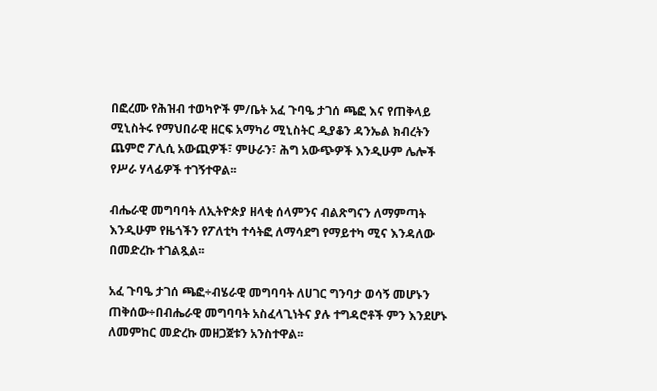በፎረሙ የሕዝብ ተወካዮች ም/ቤት አፈ ጉባዔ ታገሰ ጫፎ እና የጠቅላይ ሚኒስትሩ የማህበራዊ ዘርፍ አማካሪ ሚኒስትር ዲያቆን ዳንኤል ክብረትን ጨምሮ ፖሊሲ አውጪዎች፣ ምሁራን፣ ሕግ አውጭዎች እንዲሁም ሌሎች የሥራ ሃላፊዎች ተገኝተዋል፡፡

ብሔራዊ መግባባት ለኢትዮጵያ ዘላቂ ሰላምንና ብልጽግናን ለማምጣት እንዲሁም የዜጎችን የፖለቲካ ተሳትፎ ለማሳደግ የማይተካ ሚና እንዳለው በመድረኩ ተገልጿል፡፡

አፈ ጉባዔ ታገሰ ጫፎ÷ብሄራዊ መግባባት ለሀገር ግንባታ ወሳኝ መሆኑን ጠቅሰው÷በብሔራዊ መግባባት አስፈላጊነትና ያሉ ተግዳሮቶች ምን እንደሆኑ ለመምከር መድረኩ መዘጋጀቱን አንስተዋል፡፡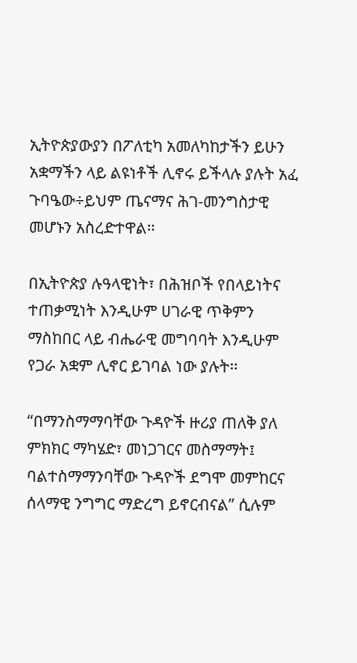ኢትዮጵያውያን በፖለቲካ አመለካከታችን ይሁን አቋማችን ላይ ልዩነቶች ሊኖሩ ይችላሉ ያሉት አፈ ጉባዔው÷ይህም ጤናማና ሕገ-መንግስታዊ መሆኑን አስረድተዋል፡፡

በኢትዮጵያ ሉዓላዊነት፣ በሕዝቦች የበላይነትና ተጠቃሚነት እንዲሁም ሀገራዊ ጥቅምን ማስከበር ላይ ብሔራዊ መግባባት እንዲሁም የጋራ አቋም ሊኖር ይገባል ነው ያሉት፡፡

“በማንስማማባቸው ጉዳዮች ዙሪያ ጠለቅ ያለ ምክክር ማካሄድ፣ መነጋገርና መስማማት፤ ባልተስማማንባቸው ጉዳዮች ደግሞ መምከርና ሰላማዊ ንግግር ማድረግ ይኖርብናል” ሲሉም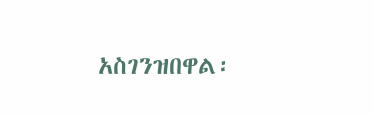አስገንዝበዋል፡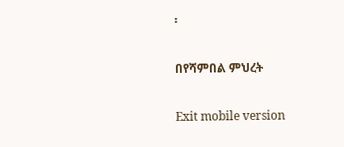፡

በየሻምበል ምህረት

Exit mobile version